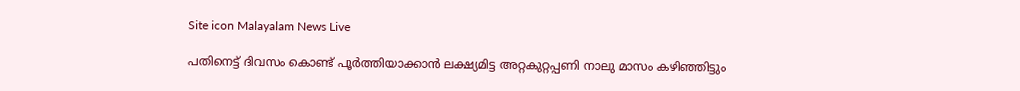Site icon Malayalam News Live

പതിനെട്ട് ദിവസം കൊണ്ട് പൂര്‍ത്തിയാക്കാന്‍ ലക്ഷ്യമിട്ട അറ്റകുറ്റപ്പണി നാലു മാസം കഴിഞ്ഞിട്ടും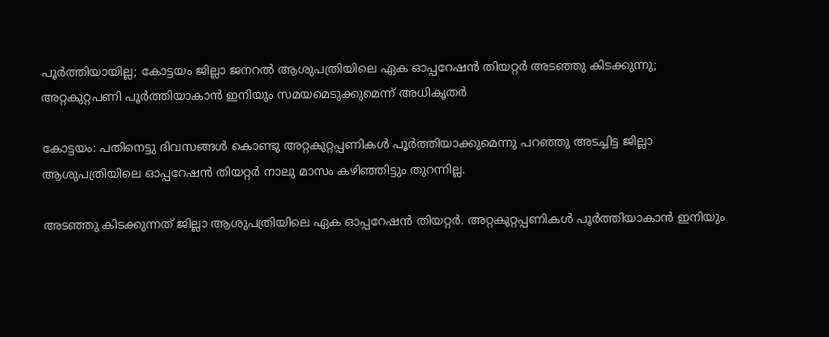പൂര്‍ത്തിയായില്ല; കോട്ടയം ജില്ലാ ജനറല്‍ ആശുപത്രിയിലെ ഏക ഓപ്പറേഷന്‍ തിയറ്റര്‍ അടഞ്ഞു കിടക്കുന്നു; അറ്റകുറ്റപണി പൂര്‍ത്തിയാകാന്‍ ഇനിയും സമയമെടുക്കുമെന്ന് അധികൃതര്‍

കോട്ടയം: പതിനെട്ടു ദിവസങ്ങള്‍ കൊണ്ടു അറ്റകുറ്റപ്പണികള്‍ പൂര്‍ത്തിയാക്കുമെന്നു പറഞ്ഞു അടച്ചിട്ട ജില്ലാ ആശുപത്രിയിലെ ഓപ്പറേഷന്‍ തിയറ്റര്‍ നാലു മാസം കഴിഞ്ഞിട്ടും തുറന്നില്ല.

അടഞ്ഞു കിടക്കുന്നത് ജില്ലാ ആശുപത്രിയിലെ ഏക ഓപ്പറേഷന്‍ തിയറ്റര്‍. അറ്റകുറ്റപ്പണികള്‍ പൂര്‍ത്തിയാകാന്‍ ഇനിയും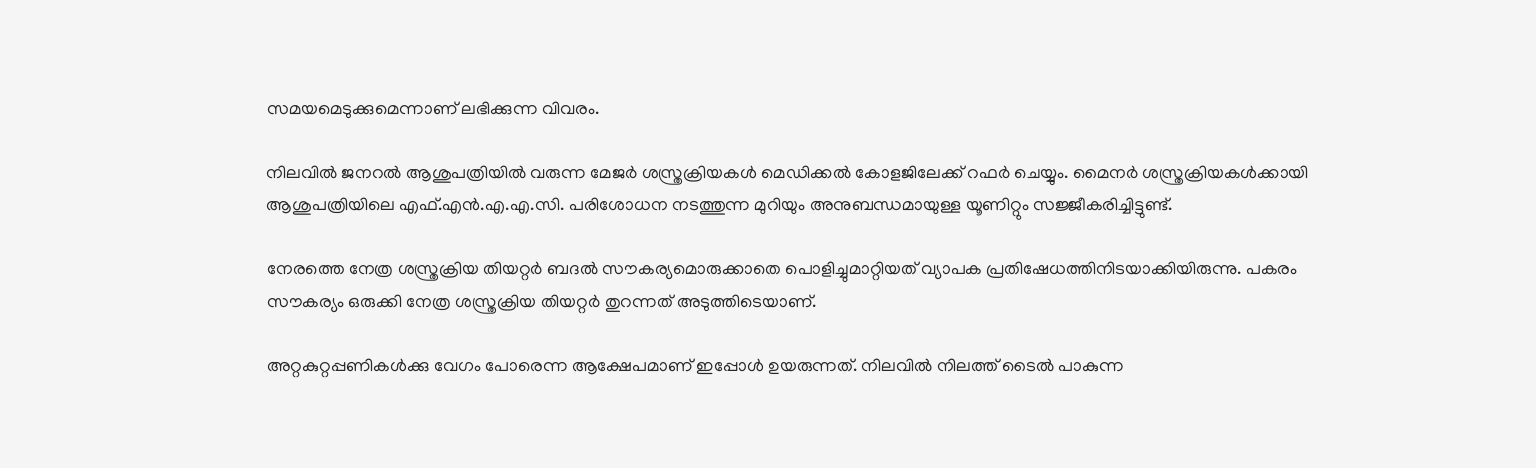സമയമെടുക്കുമെന്നാണ് ലഭിക്കുന്ന വിവരം.

നിലവില്‍ ജനറല്‍ ആശുപത്രിയില്‍ വരുന്ന മേജര്‍ ശസ്ത്രക്രിയകള്‍ മെഡിക്കല്‍ കോളജിലേക്ക് റഫര്‍ ചെയ്യും. മൈനര്‍ ശസ്ത്രക്രിയകള്‍ക്കായി ആശുപത്രിയിലെ എഫ്.എന്‍.എ.എ.സി. പരിശോധന നടത്തുന്ന മുറിയും അനുബന്ധമായുള്ള യൂണിറ്റും സജ്ജീകരിച്ചിട്ടുണ്ട്.

നേരത്തെ നേത്ര ശസ്ത്രക്രിയ തിയറ്റര്‍ ബദല്‍ സൗകര്യമൊരുക്കാതെ പൊളിച്ചുമാറ്റിയത് വ്യാപക പ്രതിഷേധത്തിനിടയാക്കിയിരുന്നു. പകരം സൗകര്യം ഒരുക്കി നേത്ര ശസ്ത്രക്രിയ തിയറ്റര്‍ തുറന്നത് അടുത്തിടെയാണ്.

അറ്റകുറ്റപ്പണികള്‍ക്കു വേഗം പോരെന്ന ആക്ഷേപമാണ് ഇപ്പോള്‍ ഉയരുന്നത്. നിലവില്‍ നിലത്ത് ടൈല്‍ പാകുന്ന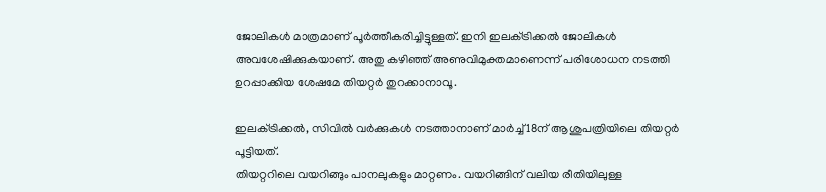ജോലികള്‍ മാത്രമാണ് പൂര്‍ത്തീകരിച്ചിട്ടുള്ളത്. ഇനി ഇലക്‌ട്രിക്കല്‍ ജോലികള്‍ അവശേഷിക്കുകയാണ്. അതു കഴിഞ്ഞ് അണുവിമുക്തമാണെന്ന് പരിശോധന നടത്തി ഉറപ്പാക്കിയ ശേഷമേ തിയറ്റര്‍ തുറക്കാനാവൂ.

ഇലക്‌ട്രിക്കല്‍, സിവില്‍ വര്‍ക്കുകള്‍ നടത്താനാണ് മാര്‍ച്ച്‌ 18ന് ആശുപത്രിയിലെ തിയറ്റര്‍ പൂട്ടിയത്.
തിയറ്ററിലെ വയറിങ്ങും പാനലുകളും മാറ്റണം. വയറിങ്ങിന് വലിയ രീതിയിലുള്ള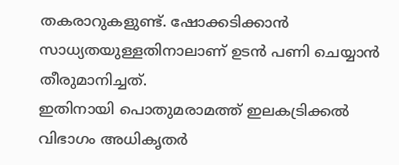തകരാറുകളുണ്ട്. ഷോക്കടിക്കാന്‍ സാധ്യതയുള്ളതിനാലാണ് ഉടന്‍ പണി ചെയ്യാന്‍ തീരുമാനിച്ചത്.
ഇതിനായി പൊതുമരാമത്ത് ഇലകട്രിക്കല്‍ വിഭാഗം അധികൃതര്‍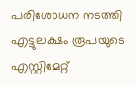പരിശോധന നടത്തി എട്ടുലക്ഷം രൂപയുടെ എസ്റ്റിമേറ്റ്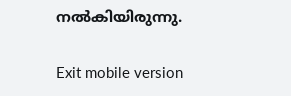നല്‍കിയിരുന്നു.

Exit mobile version